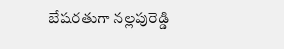బేషరతుగా నల్లపురెడ్డి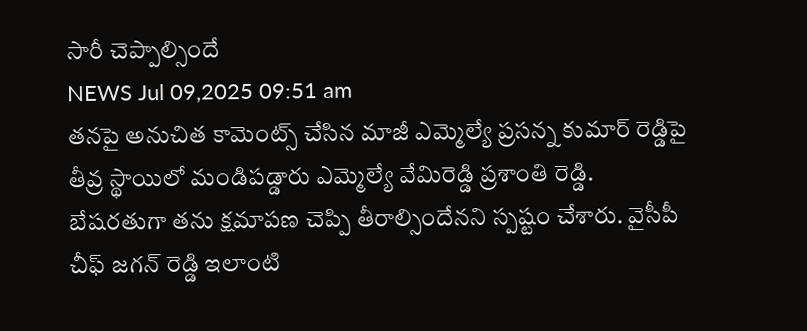సారీ చెప్పాల్సిందే
NEWS Jul 09,2025 09:51 am
తనపై అనుచిత కామెంట్స్ చేసిన మాజీ ఎమ్మెల్యే ప్రసన్న కుమార్ రెడ్డిపై తీవ్ర స్థాయిలో మండిపడ్డారు ఎమ్మెల్యే వేమిరెడ్డి ప్రశాంతి రెడ్డి. బేషరతుగా తను క్షమాపణ చెప్పి తీరాల్సిందేనని స్పష్టం చేశారు. వైసీపీ చీఫ్ జగన్ రెడ్డి ఇలాంటి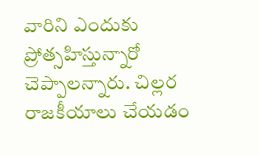వారిని ఎందుకు ప్రోత్సహిస్తున్నారో చెప్పాలన్నారు. చిల్లర రాజకీయాలు చేయడం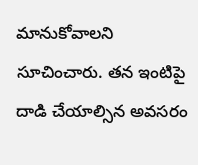మానుకోవాలని సూచించారు. తన ఇంటిపై దాడి చేయాల్సిన అవసరం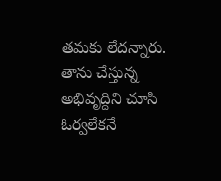తమకు లేదన్నారు. తాను చేస్తున్న అభివృద్దిని చూసి ఓర్వలేకనే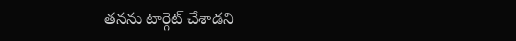తనను టార్గెట్ చేశాడని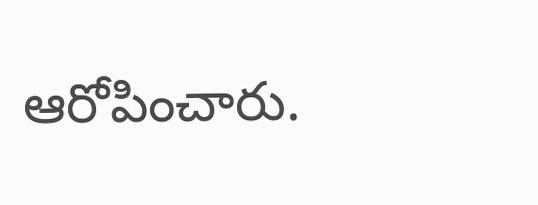ఆరోపించారు.